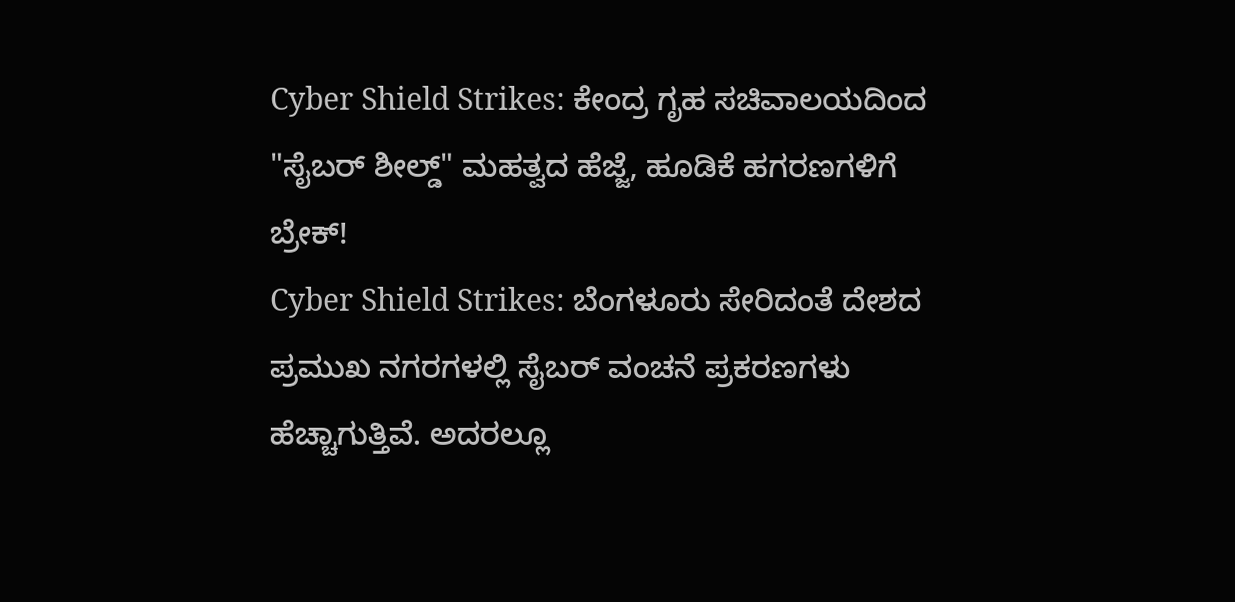Cyber Shield Strikes: ಕೇಂದ್ರ ಗೃಹ ಸಚಿವಾಲಯದಿಂದ "ಸೈಬರ್ ಶೀಲ್ಡ್" ಮಹತ್ವದ ಹೆಜ್ಜೆ, ಹೂಡಿಕೆ ಹಗರಣಗಳಿಗೆ ಬ್ರೇಕ್!
Cyber Shield Strikes: ಬೆಂಗಳೂರು ಸೇರಿದಂತೆ ದೇಶದ ಪ್ರಮುಖ ನಗರಗಳಲ್ಲಿ ಸೈಬರ್ ವಂಚನೆ ಪ್ರಕರಣಗಳು ಹೆಚ್ಚಾಗುತ್ತಿವೆ. ಅದರಲ್ಲೂ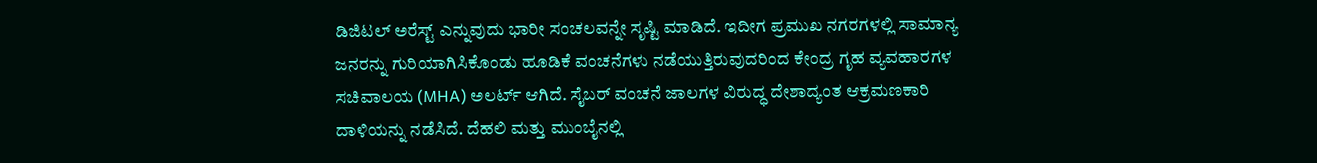ಡಿಜಿಟಲ್ ಅರೆಸ್ಟ್ ಎನ್ನುವುದು ಭಾರೀ ಸಂಚಲವನ್ನೇ ಸೃಷ್ಟಿ ಮಾಡಿದೆ. ಇದೀಗ ಪ್ರಮುಖ ನಗರಗಳಲ್ಲಿ ಸಾಮಾನ್ಯ ಜನರನ್ನು ಗುರಿಯಾಗಿಸಿಕೊಂಡು ಹೂಡಿಕೆ ವಂಚನೆಗಳು ನಡೆಯುತ್ತಿರುವುದರಿಂದ ಕೇಂದ್ರ ಗೃಹ ವ್ಯವಹಾರಗಳ ಸಚಿವಾಲಯ (MHA) ಅಲರ್ಟ್ ಆಗಿದೆ. ಸೈಬರ್ ವಂಚನೆ ಜಾಲಗಳ ವಿರುದ್ಧ ದೇಶಾದ್ಯಂತ ಆಕ್ರಮಣಕಾರಿ ದಾಳಿಯನ್ನು ನಡೆಸಿದೆ. ದೆಹಲಿ ಮತ್ತು ಮುಂಬೈನಲ್ಲಿ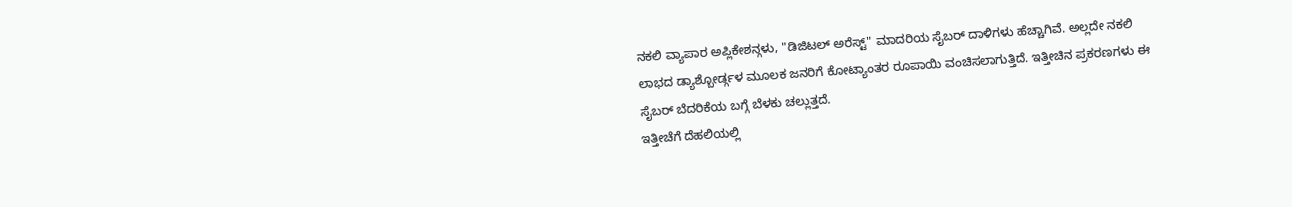ನಕಲಿ ವ್ಯಾಪಾರ ಅಪ್ಲಿಕೇಶನ್ಗಳು, "ಡಿಜಿಟಲ್ ಅರೆಸ್ಟ್" ಮಾದರಿಯ ಸೈಬರ್ ದಾಳಿಗಳು ಹೆಚ್ಚಾಗಿವೆ. ಅಲ್ಲದೇ ನಕಲಿ ಲಾಭದ ಡ್ಯಾಶ್ಬೋರ್ಡ್ಗಳ ಮೂಲಕ ಜನರಿಗೆ ಕೋಟ್ಯಾಂತರ ರೂಪಾಯಿ ವಂಚಿಸಲಾಗುತ್ತಿದೆ. ಇತ್ತೀಚಿನ ಪ್ರಕರಣಗಳು ಈ ಸೈಬರ್ ಬೆದರಿಕೆಯ ಬಗ್ಗೆ ಬೆಳಕು ಚಲ್ಲುತ್ತದೆ.
ಇತ್ತೀಚೆಗೆ ದೆಹಲಿಯಲ್ಲಿ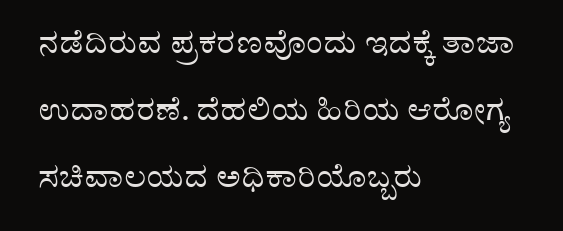ನಡೆದಿರುವ ಪ್ರಕರಣವೊಂದು ಇದಕ್ಕೆ ತಾಜಾ ಉದಾಹರಣೆ. ದೆಹಲಿಯ ಹಿರಿಯ ಆರೋಗ್ಯ ಸಚಿವಾಲಯದ ಅಧಿಕಾರಿಯೊಬ್ಬರು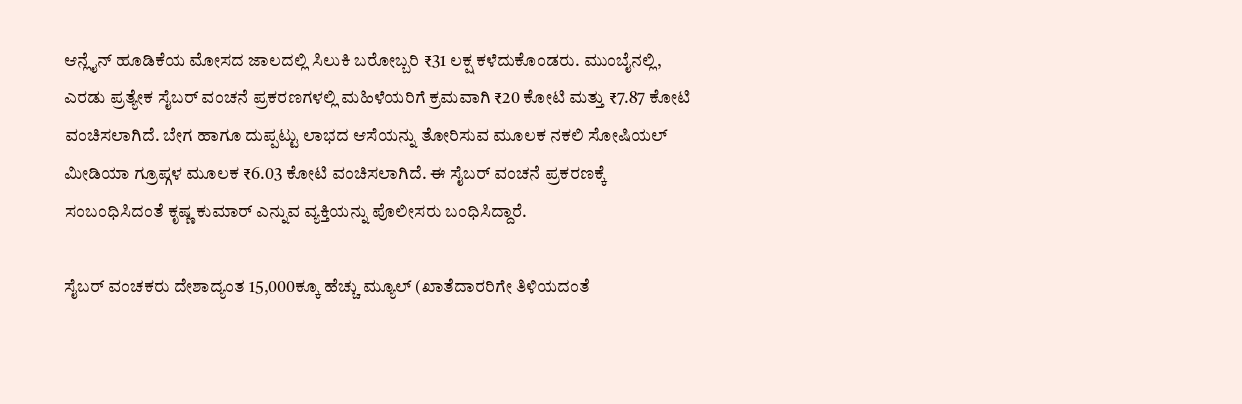ಆನ್ಲೈನ್ ಹೂಡಿಕೆಯ ಮೋಸದ ಜಾಲದಲ್ಲಿ ಸಿಲುಕಿ ಬರೋಬ್ಬರಿ ₹31 ಲಕ್ಷ ಕಳೆದುಕೊಂಡರು. ಮುಂಬೈನಲ್ಲಿ, ಎರಡು ಪ್ರತ್ಯೇಕ ಸೈಬರ್ ವಂಚನೆ ಪ್ರಕರಣಗಳಲ್ಲಿ ಮಹಿಳೆಯರಿಗೆ ಕ್ರಮವಾಗಿ ₹20 ಕೋಟಿ ಮತ್ತು ₹7.87 ಕೋಟಿ ವಂಚಿಸಲಾಗಿದೆ. ಬೇಗ ಹಾಗೂ ದುಪ್ಪಟ್ಟು ಲಾಭದ ಆಸೆಯನ್ನು ತೋರಿಸುವ ಮೂಲಕ ನಕಲಿ ಸೋಷಿಯಲ್ ಮೀಡಿಯಾ ಗ್ರೂಪ್ಗಳ ಮೂಲಕ ₹6.03 ಕೋಟಿ ವಂಚಿಸಲಾಗಿದೆ. ಈ ಸೈಬರ್ ವಂಚನೆ ಪ್ರಕರಣಕ್ಕೆ ಸಂಬಂಧಿಸಿದಂತೆ ಕೃಷ್ಣ ಕುಮಾರ್ ಎನ್ನುವ ವ್ಯಕ್ತಿಯನ್ನು ಪೊಲೀಸರು ಬಂಧಿಸಿದ್ದಾರೆ.

ಸೈಬರ್ ವಂಚಕರು ದೇಶಾದ್ಯಂತ 15,000ಕ್ಕೂ ಹೆಚ್ಚು ಮ್ಯೂಲ್ (ಖಾತೆದಾರರಿಗೇ ತಿಳಿಯದಂತೆ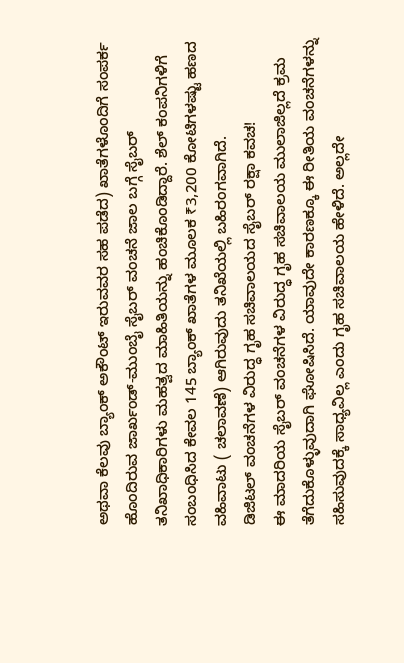ಅಥವಾ ಕೆಲವು ಬ್ಯಾಂಕ್ ಅಕೌಂಟ್ ಇರುವವರ ಸಹ ಪಡೆದ) ಖಾತೆಗಳೊಂದಿಗೆ ಸಂಪರ್ಕ ಹೊಂದಿರುವ ಜಾರ್ಖಂಡ್-ಮುಂಬೈ ಸೈಬರ್ ವಂಚನೆ ಜಾಲ ಬಗ್ಗೆ ಸೈಬರ್ ತನಿಖಾಧಿಕಾರಿಗಳು ಮಹತ್ವದ ಮಾಹಿತಿಯನ್ನು ಹಂಚಿಕೊಂಡಿದ್ದಾರೆ. ಶೆಲ್ ಕಂಪನಿಗಳಿಗೆ ಸಂಬಂಧಿಸಿದ ಕೇವಲ 145 ಬ್ಯಾಂಕ್ ಖಾತೆಗಳ ಮೂಲಕ ₹3,200 ಕೋಟಿಗಳಷ್ಟು ಹಣದ ವಹಿವಾಟು ( ಚಲಾವಣೆ) ಆಗಿರುವುದು ತನಿಖೆಯಲ್ಲಿ ಬಹಿರಂಗವಾಗಿದೆ.
ಡಿಜಿಟಲ್ ವಂಚನೆಗಳ ವಿರುದ್ಧ ಗೃಹ ಸಚಿವಾಲಯದ ಸೈಬರ್ ರಕ್ಷಾ ಕವಚ!
ಈ ಮಾದರಿಯ ಸೈಬರ್ ವಂಚನೆಗಳ ವಿರುದ್ಧ ಗೃಹ ಸಚಿವಾಲಯ ಮುಲಾಜಿಲ್ಲದೆ ಕ್ರಮ ತೆಗೆದುಕೊಳ್ಳುವುದಾಗಿ ಘೋಷಿಸಿದೆ. ಯಾವುದೇ ಕಾರಣಕ್ಕೂ ಈ ರೀತಿಯ ವಂಚನೆಗಳನ್ನು ಸಹಿಸುವುದಕ್ಕೆ ಸಾಧ್ಯವಿಲ್ಲ ಎಂದು ಗೃಹ ಸಚಿವಾಲಯ ಹೇಳಿದೆ. ಅಲ್ಲದೇ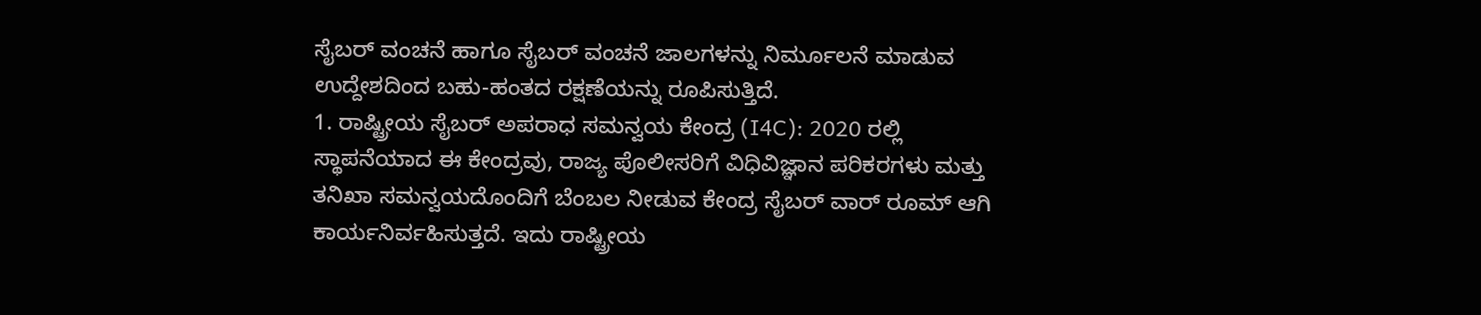ಸೈಬರ್ ವಂಚನೆ ಹಾಗೂ ಸೈಬರ್ ವಂಚನೆ ಜಾಲಗಳನ್ನು ನಿರ್ಮೂಲನೆ ಮಾಡುವ ಉದ್ದೇಶದಿಂದ ಬಹು-ಹಂತದ ರಕ್ಷಣೆಯನ್ನು ರೂಪಿಸುತ್ತಿದೆ.
1. ರಾಷ್ಟ್ರೀಯ ಸೈಬರ್ ಅಪರಾಧ ಸಮನ್ವಯ ಕೇಂದ್ರ (I4C): 2020 ರಲ್ಲಿ ಸ್ಥಾಪನೆಯಾದ ಈ ಕೇಂದ್ರವು, ರಾಜ್ಯ ಪೊಲೀಸರಿಗೆ ವಿಧಿವಿಜ್ಞಾನ ಪರಿಕರಗಳು ಮತ್ತು ತನಿಖಾ ಸಮನ್ವಯದೊಂದಿಗೆ ಬೆಂಬಲ ನೀಡುವ ಕೇಂದ್ರ ಸೈಬರ್ ವಾರ್ ರೂಮ್ ಆಗಿ ಕಾರ್ಯನಿರ್ವಹಿಸುತ್ತದೆ. ಇದು ರಾಷ್ಟ್ರೀಯ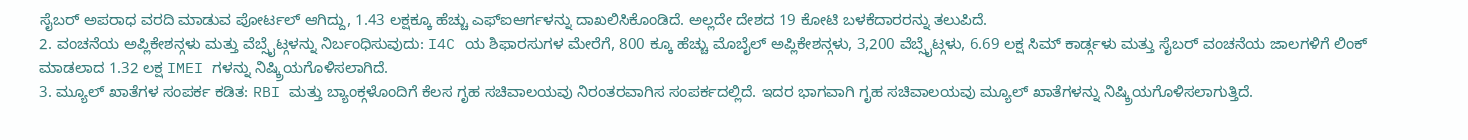ಸೈಬರ್ ಅಪರಾಧ ವರದಿ ಮಾಡುವ ಪೋರ್ಟಲ್ ಆಗಿದ್ದು, 1.43 ಲಕ್ಷಕ್ಕೂ ಹೆಚ್ಚು ಎಫ್ಐಆರ್ಗಳನ್ನು ದಾಖಲಿಸಿಕೊಂಡಿದೆ. ಅಲ್ಲದೇ ದೇಶದ 19 ಕೋಟಿ ಬಳಕೆದಾರರನ್ನು ತಲುಪಿದೆ.
2. ವಂಚನೆಯ ಅಪ್ಲಿಕೇಶನ್ಗಳು ಮತ್ತು ವೆಬ್ಸೈಟ್ಗಳನ್ನು ನಿರ್ಬಂಧಿಸುವುದು: I4C ಯ ಶಿಫಾರಸುಗಳ ಮೇರೆಗೆ, 800 ಕ್ಕೂ ಹೆಚ್ಚು ಮೊಬೈಲ್ ಅಪ್ಲಿಕೇಶನ್ಗಳು, 3,200 ವೆಬ್ಸೈಟ್ಗಳು, 6.69 ಲಕ್ಷ ಸಿಮ್ ಕಾರ್ಡ್ಗಳು ಮತ್ತು ಸೈಬರ್ ವಂಚನೆಯ ಜಾಲಗಳಿಗೆ ಲಿಂಕ್ ಮಾಡಲಾದ 1.32 ಲಕ್ಷ IMEI ಗಳನ್ನು ನಿಷ್ಕ್ರಿಯಗೊಳಿಸಲಾಗಿದೆ.
3. ಮ್ಯೂಲ್ ಖಾತೆಗಳ ಸಂಪರ್ಕ ಕಡಿತ: RBI ಮತ್ತು ಬ್ಯಾಂಕ್ಗಳೊಂದಿಗೆ ಕೆಲಸ ಗೃಹ ಸಚಿವಾಲಯವು ನಿರಂತರವಾಗಿಸ ಸಂಪರ್ಕದಲ್ಲಿದೆ. ಇದರ ಭಾಗವಾಗಿ ಗೃಹ ಸಚಿವಾಲಯವು ಮ್ಯೂಲ್ ಖಾತೆಗಳನ್ನು ನಿಷ್ಕ್ರಿಯಗೊಳಿಸಲಾಗುತ್ತಿದೆ.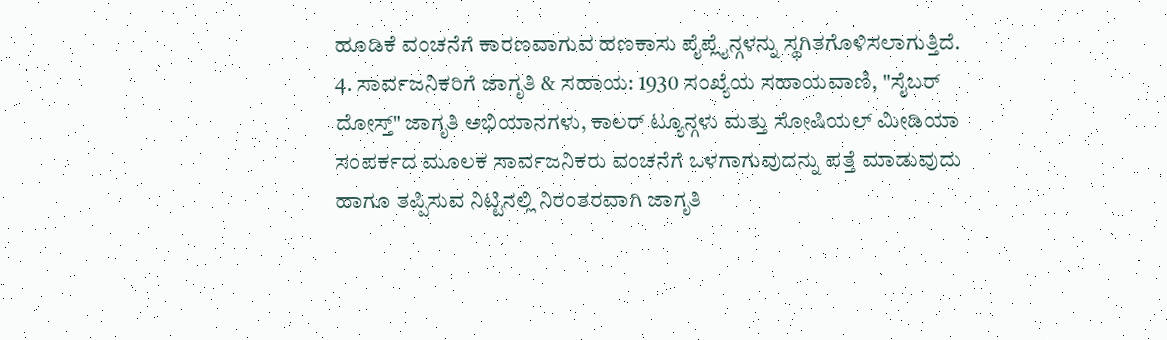ಹೂಡಿಕೆ ವಂಚನೆಗೆ ಕಾರಣವಾಗುವ ಹಣಕಾಸು ಪೈಪ್ಲೈನ್ಗಳನ್ನು ಸ್ಥಗಿತಗೊಳಿಸಲಾಗುತ್ತಿದೆ.
4. ಸಾರ್ವಜನಿಕರಿಗೆ ಜಾಗೃತಿ & ಸಹಾಯ: 1930 ಸಂಖ್ಯೆಯ ಸಹಾಯವಾಣಿ, "ಸೈಬರ್ ದೋಸ್ತ್" ಜಾಗೃತಿ ಅಭಿಯಾನಗಳು, ಕಾಲರ್ ಟ್ಯೂನ್ಗಳು ಮತ್ತು ಸೋಷಿಯಲ್ ಮೀಡಿಯಾ ಸಂಪರ್ಕದ ಮೂಲಕ ಸಾರ್ವಜನಿಕರು ವಂಚನೆಗೆ ಒಳಗಾಗುವುದನ್ನು ಪತ್ತೆ ಮಾಡುವುದು ಹಾಗೂ ತಪ್ಪಿಸುವ ನಿಟ್ಟಿನಲ್ಲಿ ನಿರಂತರವಾಗಿ ಜಾಗೃತಿ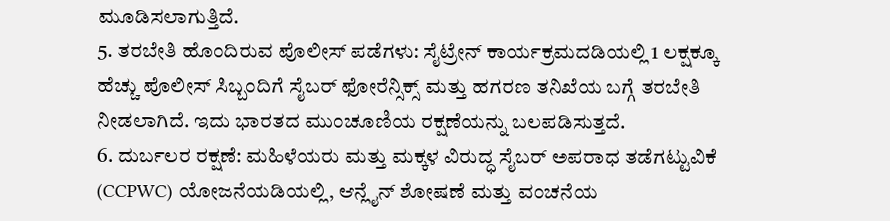ಮೂಡಿಸಲಾಗುತ್ತಿದೆ.
5. ತರಬೇತಿ ಹೊಂದಿರುವ ಪೊಲೀಸ್ ಪಡೆಗಳು: ಸೈಟ್ರೇನ್ ಕಾರ್ಯಕ್ರಮದಡಿಯಲ್ಲಿ 1 ಲಕ್ಷಕ್ಕೂ ಹೆಚ್ಚು ಪೊಲೀಸ್ ಸಿಬ್ಬಂದಿಗೆ ಸೈಬರ್ ಫೋರೆನ್ಸಿಕ್ಸ್ ಮತ್ತು ಹಗರಣ ತನಿಖೆಯ ಬಗ್ಗೆ ತರಬೇತಿ ನೀಡಲಾಗಿದೆ. ಇದು ಭಾರತದ ಮುಂಚೂಣಿಯ ರಕ್ಷಣೆಯನ್ನು ಬಲಪಡಿಸುತ್ತದೆ.
6. ದುರ್ಬಲರ ರಕ್ಷಣೆ: ಮಹಿಳೆಯರು ಮತ್ತು ಮಕ್ಕಳ ವಿರುದ್ಧ ಸೈಬರ್ ಅಪರಾಧ ತಡೆಗಟ್ಟುವಿಕೆ (CCPWC) ಯೋಜನೆಯಡಿಯಲ್ಲಿ, ಆನ್ಲೈನ್ ಶೋಷಣೆ ಮತ್ತು ವಂಚನೆಯ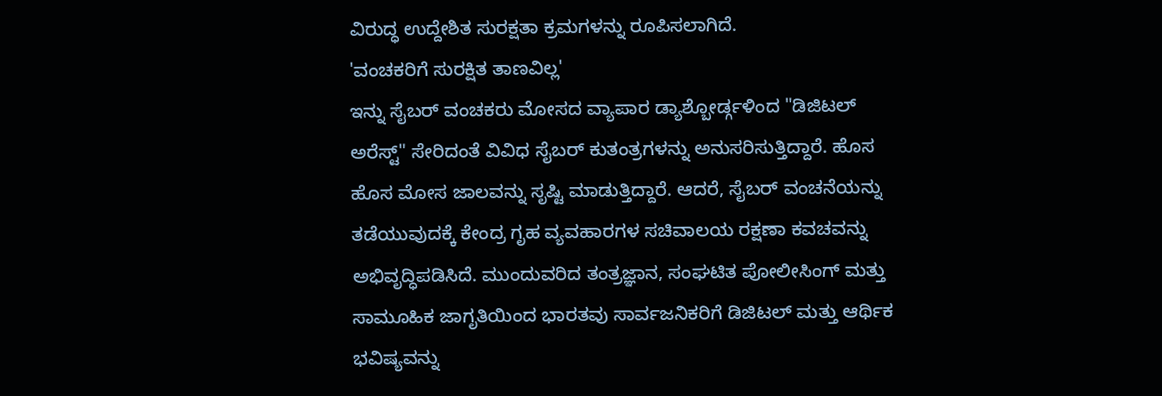ವಿರುದ್ಧ ಉದ್ದೇಶಿತ ಸುರಕ್ಷತಾ ಕ್ರಮಗಳನ್ನು ರೂಪಿಸಲಾಗಿದೆ.
'ವಂಚಕರಿಗೆ ಸುರಕ್ಷಿತ ತಾಣವಿಲ್ಲ'
ಇನ್ನು ಸೈಬರ್ ವಂಚಕರು ಮೋಸದ ವ್ಯಾಪಾರ ಡ್ಯಾಶ್ಬೋರ್ಡ್ಗಳಿಂದ "ಡಿಜಿಟಲ್ ಅರೆಸ್ಟ್" ಸೇರಿದಂತೆ ವಿವಿಧ ಸೈಬರ್ ಕುತಂತ್ರಗಳನ್ನು ಅನುಸರಿಸುತ್ತಿದ್ದಾರೆ. ಹೊಸ ಹೊಸ ಮೋಸ ಜಾಲವನ್ನು ಸೃಷ್ಟಿ ಮಾಡುತ್ತಿದ್ದಾರೆ. ಆದರೆ, ಸೈಬರ್ ವಂಚನೆಯನ್ನು ತಡೆಯುವುದಕ್ಕೆ ಕೇಂದ್ರ ಗೃಹ ವ್ಯವಹಾರಗಳ ಸಚಿವಾಲಯ ರಕ್ಷಣಾ ಕವಚವನ್ನು ಅಭಿವೃದ್ಧಿಪಡಿಸಿದೆ. ಮುಂದುವರಿದ ತಂತ್ರಜ್ಞಾನ, ಸಂಘಟಿತ ಪೋಲೀಸಿಂಗ್ ಮತ್ತು ಸಾಮೂಹಿಕ ಜಾಗೃತಿಯಿಂದ ಭಾರತವು ಸಾರ್ವಜನಿಕರಿಗೆ ಡಿಜಿಟಲ್ ಮತ್ತು ಆರ್ಥಿಕ ಭವಿಷ್ಯವನ್ನು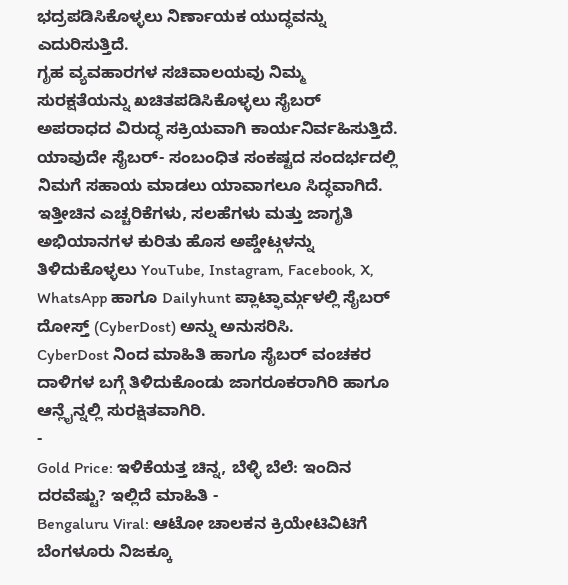ಭದ್ರಪಡಿಸಿಕೊಳ್ಳಲು ನಿರ್ಣಾಯಕ ಯುದ್ಧವನ್ನು ಎದುರಿಸುತ್ತಿದೆ.
ಗೃಹ ವ್ಯವಹಾರಗಳ ಸಚಿವಾಲಯವು ನಿಮ್ಮ ಸುರಕ್ಷತೆಯನ್ನು ಖಚಿತಪಡಿಸಿಕೊಳ್ಳಲು ಸೈಬರ್ ಅಪರಾಧದ ವಿರುದ್ಧ ಸಕ್ರಿಯವಾಗಿ ಕಾರ್ಯನಿರ್ವಹಿಸುತ್ತಿದೆ. ಯಾವುದೇ ಸೈಬರ್- ಸಂಬಂಧಿತ ಸಂಕಷ್ಟದ ಸಂದರ್ಭದಲ್ಲಿ ನಿಮಗೆ ಸಹಾಯ ಮಾಡಲು ಯಾವಾಗಲೂ ಸಿದ್ಧವಾಗಿದೆ. ಇತ್ತೀಚಿನ ಎಚ್ಚರಿಕೆಗಳು, ಸಲಹೆಗಳು ಮತ್ತು ಜಾಗೃತಿ ಅಭಿಯಾನಗಳ ಕುರಿತು ಹೊಸ ಅಪ್ಡೇಟ್ಗಳನ್ನು ತಿಳಿದುಕೊಳ್ಳಲು YouTube, Instagram, Facebook, X, WhatsApp ಹಾಗೂ Dailyhunt ಪ್ಲಾಟ್ಫಾರ್ಮ್ಗಳಲ್ಲಿ ಸೈಬರ್ ದೋಸ್ತ್ (CyberDost) ಅನ್ನು ಅನುಸರಿಸಿ.
CyberDost ನಿಂದ ಮಾಹಿತಿ ಹಾಗೂ ಸೈಬರ್ ವಂಚಕರ ದಾಳಿಗಳ ಬಗ್ಗೆ ತಿಳಿದುಕೊಂಡು ಜಾಗರೂಕರಾಗಿರಿ ಹಾಗೂ ಆನ್ಲೈನ್ನಲ್ಲಿ ಸುರಕ್ಷಿತವಾಗಿರಿ.
-
Gold Price: ಇಳಿಕೆಯತ್ತ ಚಿನ್ನ, ಬೆಳ್ಳಿ ಬೆಲೆ: ಇಂದಿನ ದರವೆಷ್ಟು? ಇಲ್ಲಿದೆ ಮಾಹಿತಿ -
Bengaluru Viral: ಆಟೋ ಚಾಲಕನ ಕ್ರಿಯೇಟಿವಿಟಿಗೆ ಬೆಂಗಳೂರು ನಿಜಕ್ಕೂ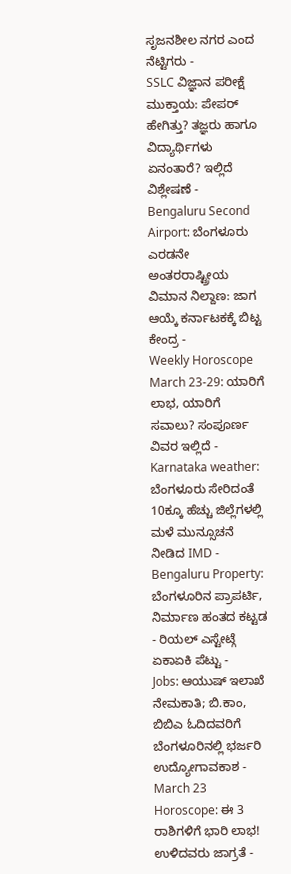ಸೃಜನಶೀಲ ನಗರ ಎಂದ ನೆಟ್ಟಿಗರು -
SSLC ವಿಜ್ಞಾನ ಪರೀಕ್ಷೆ ಮುಕ್ತಾಯ: ಪೇಪರ್ ಹೇಗಿತ್ತು? ತಜ್ಞರು ಹಾಗೂ ವಿದ್ಯಾರ್ಥಿಗಳು ಏನಂತಾರೆ? ಇಲ್ಲಿದೆ ವಿಶ್ಲೇಷಣೆ -
Bengaluru Second Airport: ಬೆಂಗಳೂರು ಎರಡನೇ ಅಂತರರಾಷ್ಟ್ರೀಯ ವಿಮಾನ ನಿಲ್ದಾಣ: ಜಾಗ ಆಯ್ಕೆ ಕರ್ನಾಟಕಕ್ಕೆ ಬಿಟ್ಟ ಕೇಂದ್ರ -
Weekly Horoscope March 23-29: ಯಾರಿಗೆ ಲಾಭ, ಯಾರಿಗೆ ಸವಾಲು? ಸಂಪೂರ್ಣ ವಿವರ ಇಲ್ಲಿದೆ -
Karnataka weather: ಬೆಂಗಳೂರು ಸೇರಿದಂತೆ 10ಕ್ಕೂ ಹೆಚ್ಚು ಜಿಲ್ಲೆಗಳಲ್ಲಿ ಮಳೆ ಮುನ್ಸೂಚನೆ ನೀಡಿದ IMD -
Bengaluru Property: ಬೆಂಗಳೂರಿನ ಪ್ರಾಪರ್ಟಿ, ನಿರ್ಮಾಣ ಹಂತದ ಕಟ್ಟಡ - ರಿಯಲ್ ಎಸ್ಟೇಟ್ಗೆ ಏಕಾಏಕಿ ಪೆಟ್ಟು -
Jobs: ಆಯುಷ್ ಇಲಾಖೆ ನೇಮಕಾತಿ; ಬಿ.ಕಾಂ, ಬಿಬಿಎ ಓದಿದವರಿಗೆ ಬೆಂಗಳೂರಿನಲ್ಲಿ ಭರ್ಜರಿ ಉದ್ಯೋಗಾವಕಾಶ -
March 23 Horoscope: ಈ 3 ರಾಶಿಗಳಿಗೆ ಭಾರಿ ಲಾಭ! ಉಳಿದವರು ಜಾಗ್ರತೆ -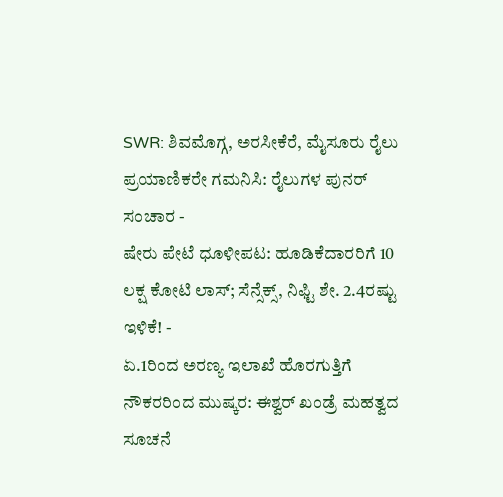SWR: ಶಿವಮೊಗ್ಗ, ಅರಸೀಕೆರೆ, ಮೈಸೂರು ರೈಲು ಪ್ರಯಾಣಿಕರೇ ಗಮನಿಸಿ: ರೈಲುಗಳ ಪುನರ್ ಸಂಚಾರ -
ಷೇರು ಪೇಟೆ ಧೂಳೀಪಟ: ಹೂಡಿಕೆದಾರರಿಗೆ 10 ಲಕ್ಷ ಕೋಟಿ ಲಾಸ್; ಸೆನ್ಸೆಕ್ಸ್, ನಿಫ್ಟಿ ಶೇ. 2.4ರಷ್ಟು ಇಳಿಕೆ! -
ಏ.1ರಿಂದ ಅರಣ್ಯ ಇಲಾಖೆ ಹೊರಗುತ್ತಿಗೆ ನೌಕರರಿಂದ ಮುಷ್ಕರ: ಈಶ್ವರ್ ಖಂಡ್ರೆ ಮಹತ್ವದ ಸೂಚನೆ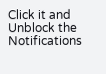Click it and Unblock the Notifications